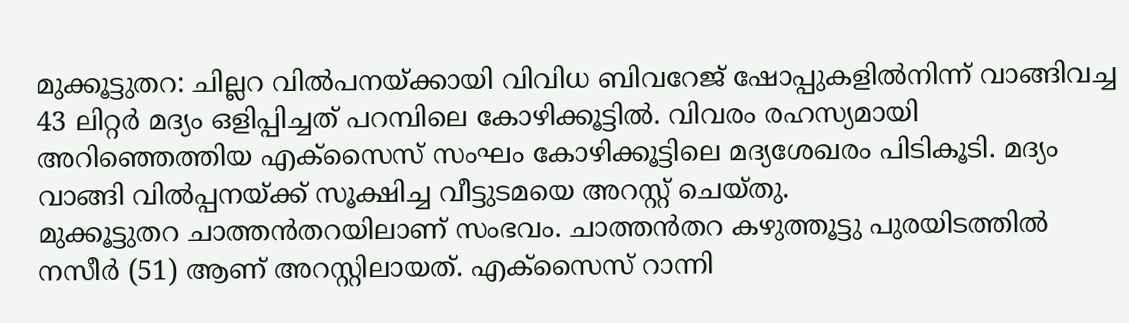മുക്കൂട്ടുതറ: ചില്ലറ വിൽപനയ്ക്കായി വിവിധ ബിവറേജ് ഷോപ്പുകളിൽനിന്ന് വാങ്ങിവച്ച 43 ലിറ്റർ മദ്യം ഒളിപ്പിച്ചത് പറമ്പിലെ കോഴിക്കൂട്ടിൽ. വിവരം രഹസ്യമായി അറിഞ്ഞെത്തിയ എക്സൈസ് സംഘം കോഴിക്കൂട്ടിലെ മദ്യശേഖരം പിടികൂടി. മദ്യം വാങ്ങി വിൽപ്പനയ്ക്ക് സൂക്ഷിച്ച വീട്ടുടമയെ അറസ്റ്റ് ചെയ്തു.
മുക്കൂട്ടുതറ ചാത്തൻതറയിലാണ് സംഭവം. ചാത്തൻതറ കഴുത്തൂട്ടു പുരയിടത്തിൽ നസീർ (51) ആണ് അറസ്റ്റിലായത്. എക്സൈസ് റാന്നി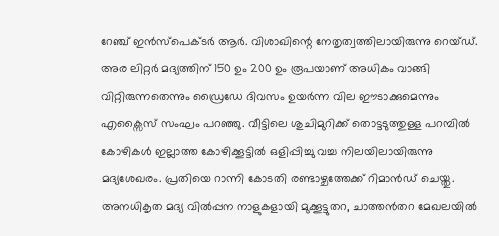റേഞ്ച് ഇൻസ്പെക്ടർ ആർ. വിശാഖിന്റെ നേതൃത്വത്തിലായിരുന്നു റെയ്ഡ്.
അര ലിറ്റർ മദ്യത്തിന് 150 ഉം 200 ഉം രൂപയാണ് അധികം വാങ്ങി വിറ്റിരുന്നതെന്നും ഡ്രൈഡേ ദിവസം ഉയർന്ന വില ഈടാക്കുമെന്നും എക്സൈസ് സംഘം പറഞ്ഞു. വീട്ടിലെ ശുചിമുറിക്ക് തൊട്ടടുത്തുള്ള പറമ്പിൽ കോഴികൾ ഇല്ലാത്ത കോഴിക്കൂട്ടിൽ ഒളിപ്പിച്ചു വച്ച നിലയിലായിരുന്നു മദ്യശേഖരം. പ്രതിയെ റാന്നി കോടതി രണ്ടാഴ്ചത്തേക്ക് റിമാൻഡ് ചെയ്തു. അനധികൃത മദ്യ വിൽപ്പന നാളുകളായി മുക്കൂട്ടുതറ, ചാത്തൻതറ മേഖലയിൽ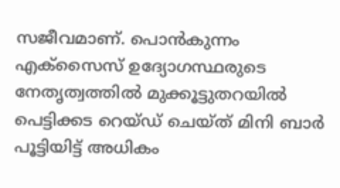സജീവമാണ്. പൊൻകുന്നം എക്സൈസ് ഉദ്യോഗസ്ഥരുടെ നേതൃത്വത്തിൽ മുക്കൂട്ടുതറയിൽ പെട്ടിക്കട റെയ്ഡ് ചെയ്ത് മിനി ബാർ പൂട്ടിയിട്ട് അധികം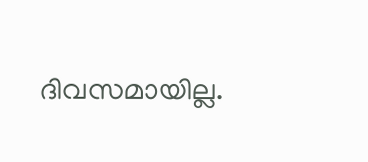ദിവസമായില്ല.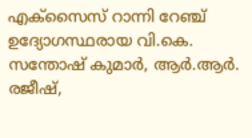എക്സൈസ് റാന്നി റേഞ്ച് ഉദ്യോഗസ്ഥരായ വി.കെ. സന്തോഷ് കുമാർ, ആർ.ആർ. രജീഷ്,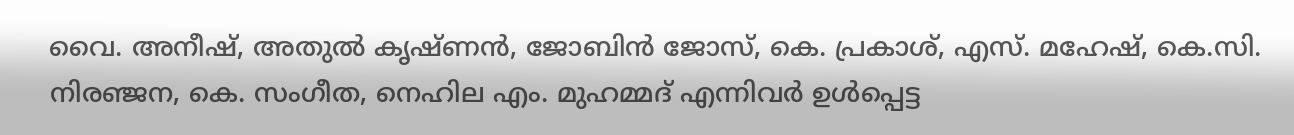വൈ. അനീഷ്, അതുൽ കൃഷ്ണൻ, ജോബിൻ ജോസ്, കെ. പ്രകാശ്, എസ്. മഹേഷ്, കെ.സി. നിരഞ്ജന, കെ. സംഗീത, നെഹില എം. മുഹമ്മദ് എന്നിവർ ഉൾപ്പെട്ട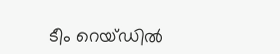ടീം റെയ്ഡിൽ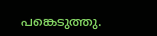പങ്കെടുത്തു.